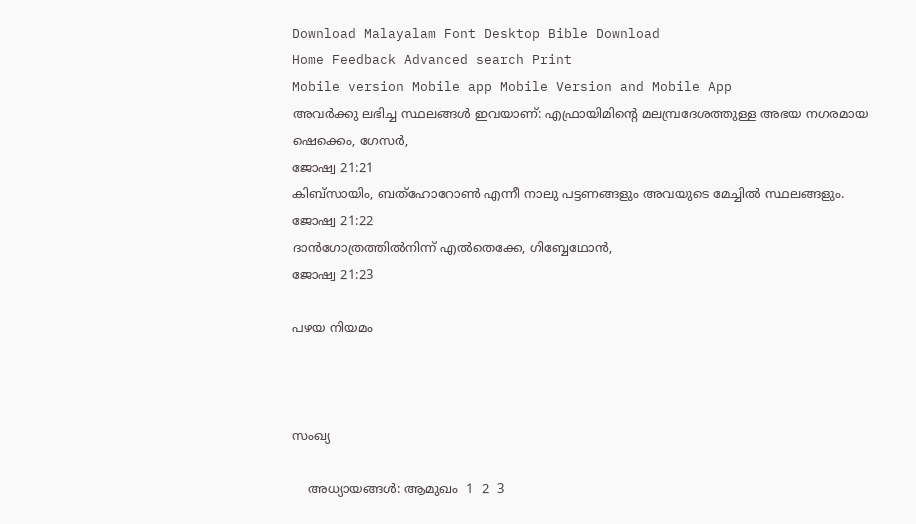Download Malayalam Font Desktop Bible Download
Home Feedback Advanced search Print
Mobile version Mobile app Mobile Version and Mobile App
അവര്‍ക്കു ലഭിച്ച സ്ഥലങ്ങള്‍ ഇവയാണ്: എഫ്രായിമിന്‍റെ മലമ്പ്രദേശത്തുള്ള അഭയ നഗരമായ ഷെക്കെം, ഗേസര്‍,
ജോഷ്വ 21:21
കിബ്സായിം, ബത്ഹോറോണ്‍ എന്നീ നാലു പട്ടണങ്ങളും അവയുടെ മേച്ചില്‍ സ്ഥലങ്ങളും.
ജോഷ്വ 21:22
ദാന്‍ഗോത്രത്തില്‍നിന്ന് എല്‍തെക്കേ, ഗിബ്ബേഥോന്‍,
ജോഷ്വ 21:23

പഴയ നിയമം



സംഖ്യ

    അധ്യായങ്ങള്‍: ആമുഖം  1  2  3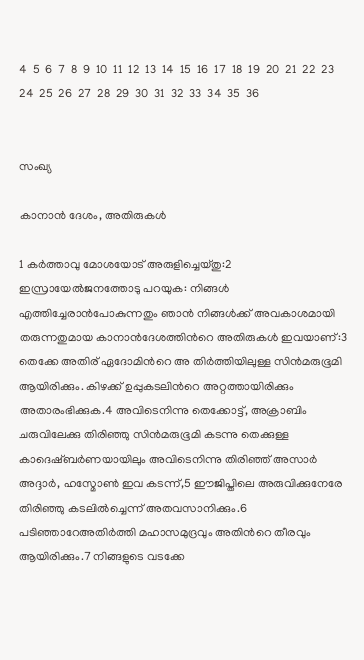4  5  6  7  8  9  10  11  12  13  14  15  16  17  18  19  20  21  22  23  24  25  26  27  28  29  30  31  32  33  34  35  36


സംഖ്യ

കാനാന്‍ ദേശം, അതിരുകള്‍

1 കര്‍ത്താവു മോശയോട് അരുളിച്ചെയ്തു:2 ഇസ്രായേല്‍ജനത്തോടു പറയുക: നിങ്ങള്‍ എത്തിച്ചേരാന്‍പോകുന്നതും ഞാന്‍ നിങ്ങള്‍ക്ക് അവകാശമായി തരുന്നതുമായ കാനാന്‍ദേശത്തിന്‍റെ അതിരുകള്‍ ഇവയാണ്:3 തെക്കേ അതിര് ഏദോമിന്‍റെ അ തിര്‍ത്തിയിലുള്ള സിന്‍മരുഭൂമി ആയിരിക്കും. കിഴക്ക് ഉപ്പുകടലിന്‍റെ അറ്റത്തായിരിക്കും അതാരംഭിക്കുക.4 അവിടെനിന്നു തെക്കോട്ട്, അക്രാബിം ചരുവിലേക്കു തിരിഞ്ഞു സിന്‍മരുഭൂമി കടന്നു തെക്കുള്ള കാദെഷ്ബര്‍ണയായിലും അവിടെനിന്നു തിരിഞ്ഞ് അസാര്‍ അദ്ദാര്‍, ഹസ്മോണ്‍ ഇവ കടന്ന്,5 ഈജിപ്തിലെ അരുവിക്കുനേരേ തിരിഞ്ഞു കടലില്‍ച്ചെന്ന് അതവസാനിക്കും.6 പടിഞ്ഞാറേഅതിര്‍ത്തി മഹാസമുദ്രവും അതിന്‍റെ തീരവും ആയിരിക്കും.7 നിങ്ങളുടെ വടക്കേ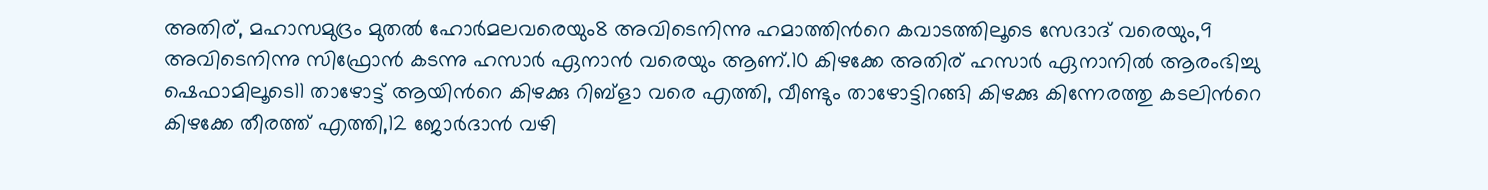അതിര്, മഹാസമുദ്രം മുതല്‍ ഹോര്‍മലവരെയും8 അവിടെനിന്നു ഹമാത്തിന്‍റെ കവാടത്തിലൂടെ സേദാദ് വരെയും,9 അവിടെനിന്നു സിഫ്രോന്‍ കടന്നു ഹസാര്‍ ഏനാന്‍ വരെയും ആണ്.10 കിഴക്കേ അതിര് ഹസാര്‍ ഏനാനില്‍ ആരംഭിച്ചു ഷെഫാമിലൂടെ11 താഴോട്ട് ആയിന്‍റെ കിഴക്കു റിബ്ളാ വരെ എത്തി, വീണ്ടും താഴോട്ടിറങ്ങി കിഴക്കു കിന്നേരത്തു കടലിന്‍റെ കിഴക്കേ തീരത്ത് എത്തി,12 ജോര്‍ദാന്‍ വഴി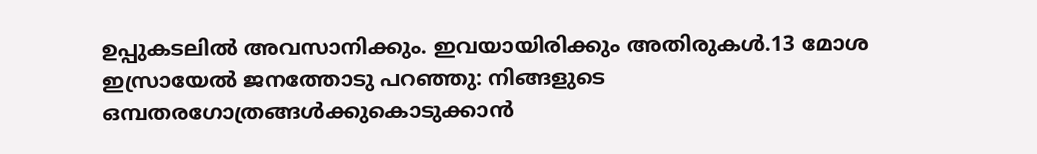ഉപ്പുകടലില്‍ അവസാനിക്കും. ഇവയായിരിക്കും അതിരുകള്‍.13 മോശ ഇസ്രായേല്‍ ജനത്തോടു പറഞ്ഞു: നിങ്ങളുടെ ഒമ്പതരഗോത്രങ്ങള്‍ക്കുകൊടുക്കാന്‍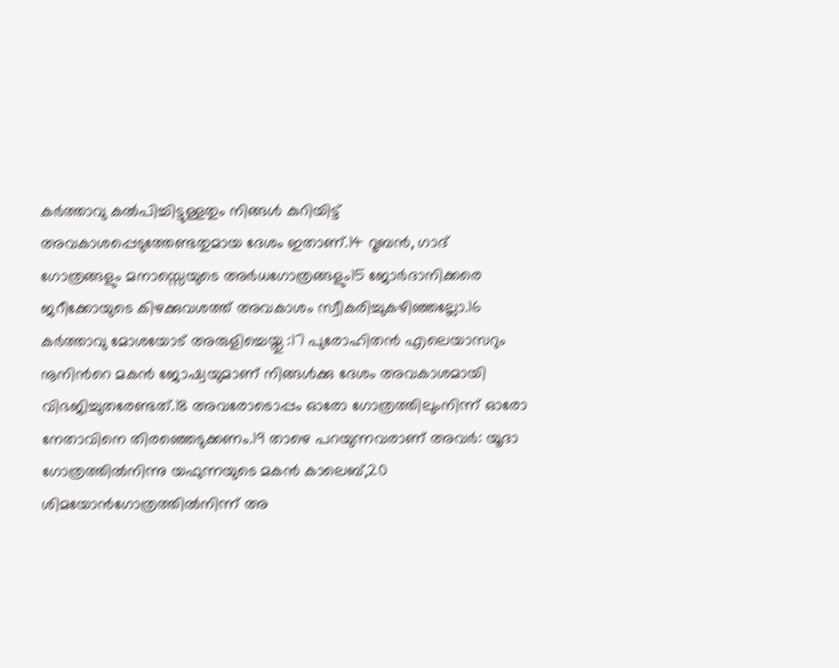കര്‍ത്താവു കല്‍പിച്ചിട്ടുള്ളതും നിങ്ങള്‍ കുറിയിട്ട് അവകാശപ്പെടുത്തേണ്ടതുമായ ദേശം ഇതാണ്.14 റൂബന്‍, ഗാദ് ഗോത്രങ്ങളും മനാസ്സെയുടെ അര്‍ധഗോത്രങ്ങളും15 ജോര്‍ദാനിക്കരെ ജറീക്കോയുടെ കിഴക്കുവശത്ത് അവകാശം സ്വീകരിച്ചുകഴിഞ്ഞല്ലോ.16 കര്‍ത്താവു മോശയോട് അരുളിച്ചെയ്തു :17 പുരോഹിതന്‍ എലെയാസറും നൂനിന്‍റെ മകന്‍ ജോഷ്വയുമാണ് നിങ്ങള്‍ക്കു ദേശം അവകാശമായി വിഭജിച്ചുതരേണ്ടത്.18 അവരോടൊപ്പം ഓരോ ഗോത്രത്തിലുംനിന്ന് ഓരോ നേതാവിനെ തിരഞ്ഞെടുക്കണം.19 താഴെ പറയുന്നവരാണ് അവര്‍: യൂദാ ഗോത്രത്തില്‍നിന്നു യഫുന്നയുടെ മകന്‍ കാലെബ്,20 ശിമയോന്‍ഗോത്രത്തില്‍നിന്ന് അ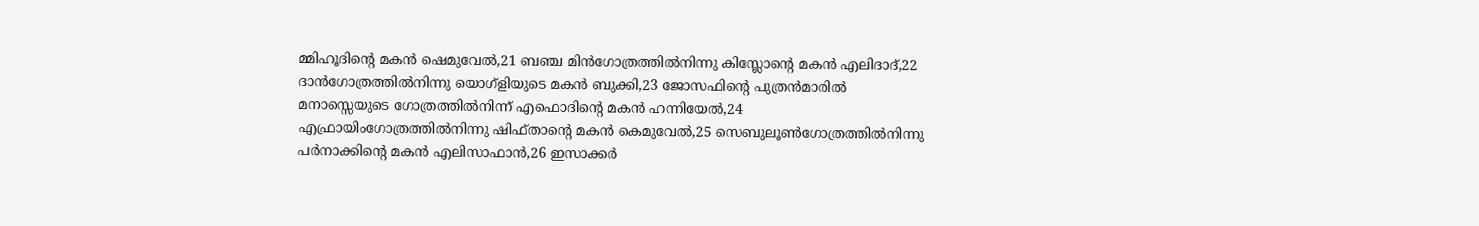മ്മിഹൂദിന്‍റെ മകന്‍ ഷെമുവേല്‍,21 ബഞ്ച മിന്‍ഗോത്രത്തില്‍നിന്നു കിസ്ലോന്‍റെ മകന്‍ എലിദാദ്,22 ദാന്‍ഗോത്രത്തില്‍നിന്നു യൊഗ്ളിയുടെ മകന്‍ ബുക്കി,23 ജോസഫിന്‍റെ പുത്രന്‍മാരില്‍ മനാസ്സെയുടെ ഗോത്രത്തില്‍നിന്ന് എഫൊദിന്‍റെ മകന്‍ ഹന്നിയേല്‍,24 എഫ്രായിംഗോത്രത്തില്‍നിന്നു ഷിഫ്താന്‍റെ മകന്‍ കെമുവേല്‍,25 സെബുലൂണ്‍ഗോത്രത്തില്‍നിന്നു പര്‍നാക്കിന്‍റെ മകന്‍ എലിസാഫാന്‍,26 ഇസാക്കര്‍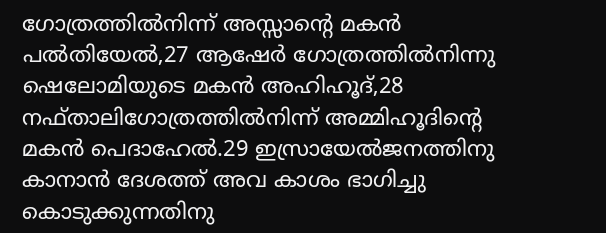ഗോത്രത്തില്‍നിന്ന് അസ്സാന്‍റെ മകന്‍ പല്‍തിയേല്‍,27 ആഷേര്‍ ഗോത്രത്തില്‍നിന്നു ഷെലോമിയുടെ മകന്‍ അഹിഹൂദ്,28 നഫ്താലിഗോത്രത്തില്‍നിന്ന് അമ്മിഹൂദിന്‍റെ മകന്‍ പെദാഹേല്‍.29 ഇസ്രായേല്‍ജനത്തിനു കാനാന്‍ ദേശത്ത് അവ കാശം ഭാഗിച്ചു കൊടുക്കുന്നതിനു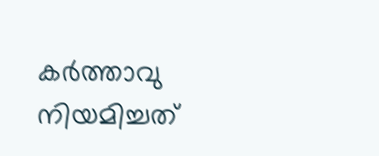കര്‍ത്താവു നിയമിച്ചത്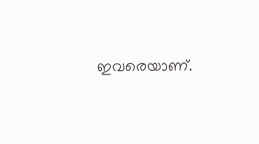ഇവരെയാണ്.